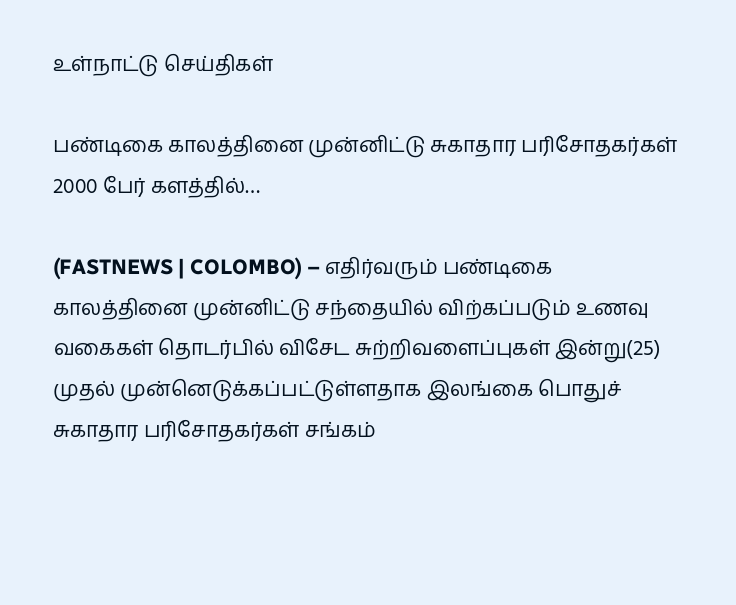உள்நாட்டு செய்திகள்

பண்டிகை காலத்தினை முன்னிட்டு சுகாதார பரிசோதகர்கள் 2000 பேர் களத்தில்…

(FASTNEWS | COLOMBO) – எதிர்வரும் பண்டிகை காலத்தினை முன்னிட்டு சந்தையில் விற்கப்படும் உணவு வகைகள் தொடர்பில் விசேட சுற்றிவளைப்புகள் இன்று(25) முதல் முன்னெடுக்கப்பட்டுள்ளதாக இலங்கை பொதுச் சுகாதார பரிசோதகர்கள் சங்கம்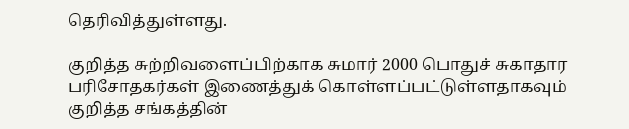தெரிவித்துள்ளது.

குறித்த சுற்றிவளைப்பிற்காக சுமார் 2000 பொதுச் சுகாதார பரிசோதகர்கள் இணைத்துக் கொள்ளப்பட்டுள்ளதாகவும் குறித்த சங்கத்தின்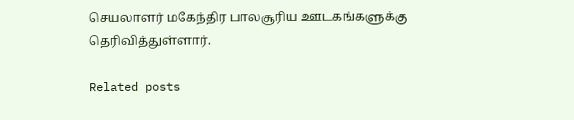செயலாளர் மகேந்திர பாலசூரிய ஊடகங்களுக்கு தெரிவித்துள்ளார்.

Related posts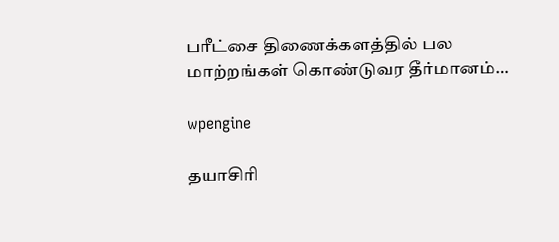பரீட்சை திணைக்களத்தில் பல மாற்றங்கள் கொண்டுவர தீர்மானம்…

wpengine

தயாசிரி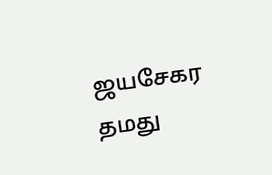ஜயசேகர தமது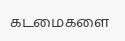கடமைகளை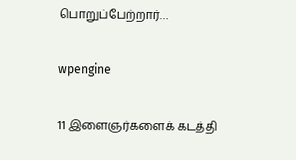பொறுப்பேற்றார்…

wpengine

11 இளைஞர்களைக் கடத்தி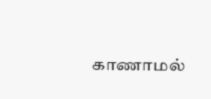காணாமல்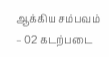ஆக்கிய சம்பவம் – 02 கடற்படை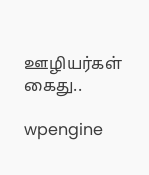ஊழியர்கள் கைது..

wpengine